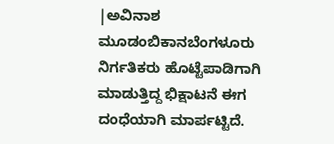|ಅವಿನಾಶ ಮೂಡಂಬಿಕಾನಬೆಂಗಳೂರು
ನಿರ್ಗತಿಕರು ಹೊಟ್ಟೆಪಾಡಿಗಾಗಿ ಮಾಡುತ್ತಿದ್ದ ಭಿಕ್ಷಾಟನೆ ಈಗ ದಂಧೆಯಾಗಿ ಮಾರ್ಪಟ್ಟಿದೆ.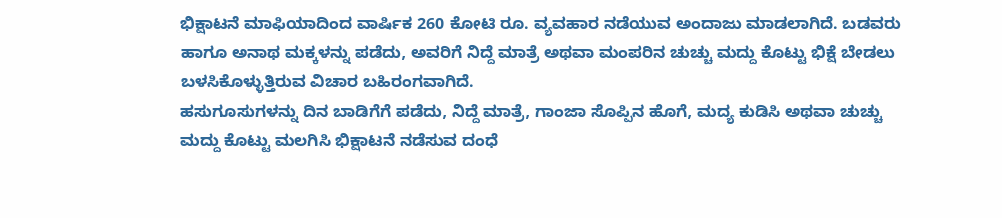ಭಿಕ್ಷಾಟನೆ ಮಾಫಿಯಾದಿಂದ ವಾರ್ಷಿಕ 260 ಕೋಟಿ ರೂ. ವ್ಯವಹಾರ ನಡೆಯುವ ಅಂದಾಜು ಮಾಡಲಾಗಿದೆ. ಬಡವರು ಹಾಗೂ ಅನಾಥ ಮಕ್ಕಳನ್ನು ಪಡೆದು, ಅವರಿಗೆ ನಿದ್ದೆ ಮಾತ್ರೆ ಅಥವಾ ಮಂಪರಿನ ಚುಚ್ಚು ಮದ್ದು ಕೊಟ್ಟು ಭಿಕ್ಷೆ ಬೇಡಲು ಬಳಸಿಕೊಳ್ಳುತ್ತಿರುವ ವಿಚಾರ ಬಹಿರಂಗವಾಗಿದೆ.
ಹಸುಗೂಸುಗಳನ್ನು ದಿನ ಬಾಡಿಗೆಗೆ ಪಡೆದು, ನಿದ್ದೆ ಮಾತ್ರೆ, ಗಾಂಜಾ ಸೊಪ್ಪಿನ ಹೊಗೆ, ಮದ್ಯ ಕುಡಿಸಿ ಅಥವಾ ಚುಚ್ಚು ಮದ್ದು ಕೊಟ್ಟು ಮಲಗಿಸಿ ಭಿಕ್ಷಾಟನೆ ನಡೆಸುವ ದಂಧೆ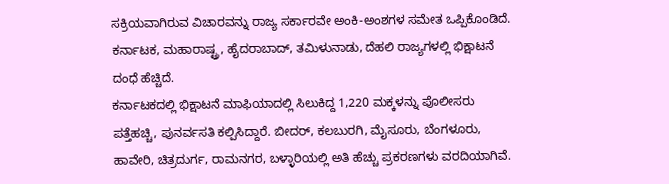ಸಕ್ರಿಯವಾಗಿರುವ ವಿಚಾರವನ್ನು ರಾಜ್ಯ ಸರ್ಕಾರವೇ ಅಂಕಿ-ಅಂಶಗಳ ಸಮೇತ ಒಪ್ಪಿಕೊಂಡಿದೆ. ಕರ್ನಾಟಕ, ಮಹಾರಾಷ್ಟ್ರ, ಹೈದರಾಬಾದ್, ತಮಿಳುನಾಡು, ದೆಹಲಿ ರಾಜ್ಯಗಳಲ್ಲಿ ಭಿಕ್ಷಾಟನೆ ದಂಧೆ ಹೆಚ್ಚಿದೆ.
ಕರ್ನಾಟಕದಲ್ಲಿ ಭಿಕ್ಷಾಟನೆ ಮಾಫಿಯಾದಲ್ಲಿ ಸಿಲುಕಿದ್ದ 1,220 ಮಕ್ಕಳನ್ನು ಪೊಲೀಸರು ಪತ್ತೆಹಚ್ಚಿ, ಪುನರ್ವಸತಿ ಕಲ್ಪಿಸಿದ್ದಾರೆ. ಬೀದರ್, ಕಲಬುರಗಿ, ಮೈಸೂರು, ಬೆಂಗಳೂರು, ಹಾವೇರಿ, ಚಿತ್ರದುರ್ಗ, ರಾಮನಗರ, ಬಳ್ಳಾರಿಯಲ್ಲಿ ಅತಿ ಹೆಚ್ಚು ಪ್ರಕರಣಗಳು ವರದಿಯಾಗಿವೆ.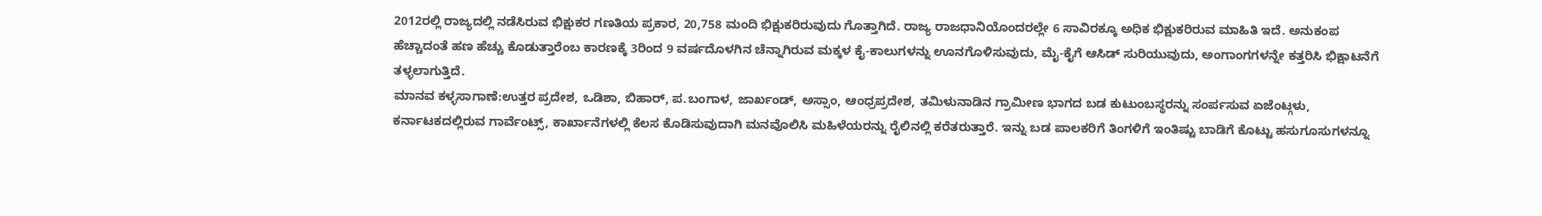2012ರಲ್ಲಿ ರಾಜ್ಯದಲ್ಲಿ ನಡೆಸಿರುವ ಭಿಕ್ಷುಕರ ಗಣತಿಯ ಪ್ರಕಾರ, 20,758 ಮಂದಿ ಭಿಕ್ಷುಕರಿರುವುದು ಗೊತ್ತಾಗಿದೆ. ರಾಜ್ಯ ರಾಜಧಾನಿಯೊಂದರಲ್ಲೇ 6 ಸಾವಿರಕ್ಕೂ ಅಧಿಕ ಭಿಕ್ಷುಕರಿರುವ ಮಾಹಿತಿ ಇದೆ. ಅನುಕಂಪ ಹೆಚ್ಚಾದಂತೆ ಹಣ ಹೆಚ್ಚು ಕೊಡುತ್ತಾರೆಂಬ ಕಾರಣಕ್ಕೆ 3ರಿಂದ 9 ವರ್ಷದೊಳಗಿನ ಚೆನ್ನಾಗಿರುವ ಮಕ್ಕಳ ಕೈ-ಕಾಲುಗಳನ್ನು ಊನಗೊಳಿಸುವುದು, ಮೈ-ಕೈಗೆ ಆಸಿಡ್ ಸುರಿಯುವುದು, ಅಂಗಾಂಗಗಳನ್ನೇ ಕತ್ತರಿಸಿ ಭಿಕ್ಷಾಟನೆಗೆ ತಳ್ಳಲಾಗುತ್ತಿದೆ.
ಮಾನವ ಕಳ್ಳಸಾಗಾಣೆ:ಉತ್ತರ ಪ್ರದೇಶ, ಒಡಿಶಾ, ಬಿಹಾರ್, ಪ.ಬಂಗಾಳ, ಜಾರ್ಖಂಡ್, ಅಸ್ಸಾಂ, ಆಂಧ್ರಪ್ರದೇಶ, ತಮಿಳುನಾಡಿನ ಗ್ರಾಮೀಣ ಭಾಗದ ಬಡ ಕುಟುಂಬಸ್ಥರನ್ನು ಸಂರ್ಪಸುವ ಏಜೆಂಟ್ಗಳು, ಕರ್ನಾಟಕದಲ್ಲಿರುವ ಗಾರ್ವೆಂಟ್ಸ್, ಕಾರ್ಖಾನೆಗಳಲ್ಲಿ ಕೆಲಸ ಕೊಡಿಸುವುದಾಗಿ ಮನವೊಲಿಸಿ ಮಹಿಳೆಯರನ್ನು ರೈಲಿನಲ್ಲಿ ಕರೆತರುತ್ತಾರೆ. ಇನ್ನು ಬಡ ಪಾಲಕರಿಗೆ ತಿಂಗಳಿಗೆ ಇಂತಿಷ್ಟು ಬಾಡಿಗೆ ಕೊಟ್ಟು ಹಸುಗೂಸುಗಳನ್ನೂ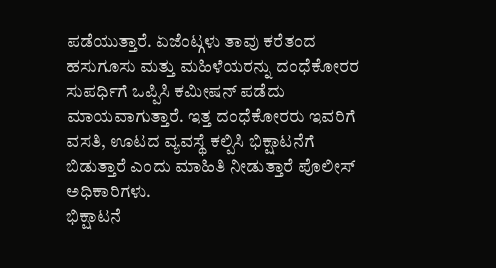ಪಡೆಯುತ್ತಾರೆ. ಏಜೆಂಟ್ಗಳು ತಾವು ಕರೆತಂದ ಹಸುಗೂಸು ಮತ್ತು ಮಹಿಳೆಯರನ್ನು ದಂಧೆಕೋರರ ಸುಪರ್ಧಿಗೆ ಒಪ್ಪಿಸಿ ಕಮೀಷನ್ ಪಡೆದು ಮಾಯವಾಗುತ್ತಾರೆ. ಇತ್ತ ದಂಧೆಕೋರರು ಇವರಿಗೆ ವಸತಿ, ಊಟದ ವ್ಯವಸ್ಥೆ ಕಲ್ಪಿಸಿ ಭಿಕ್ಷಾಟನೆಗೆ ಬಿಡುತ್ತಾರೆ ಎಂದು ಮಾಹಿತಿ ನೀಡುತ್ತಾರೆ ಪೊಲೀಸ್ ಅಧಿಕಾರಿಗಳು.
ಭಿಕ್ಷಾಟನೆ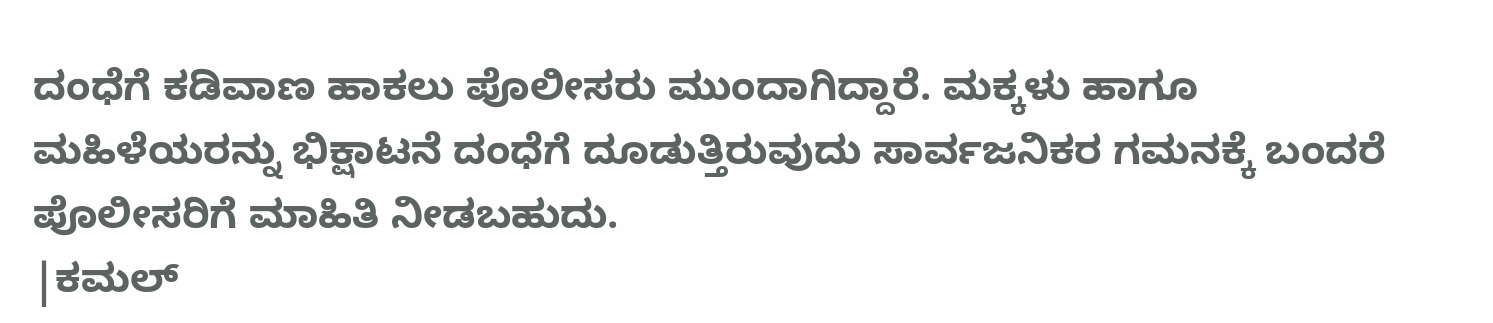ದಂಧೆಗೆ ಕಡಿವಾಣ ಹಾಕಲು ಪೊಲೀಸರು ಮುಂದಾಗಿದ್ದಾರೆ. ಮಕ್ಕಳು ಹಾಗೂ ಮಹಿಳೆಯರನ್ನು ಭಿಕ್ಷಾಟನೆ ದಂಧೆಗೆ ದೂಡುತ್ತಿರುವುದು ಸಾರ್ವಜನಿಕರ ಗಮನಕ್ಕೆ ಬಂದರೆ ಪೊಲೀಸರಿಗೆ ಮಾಹಿತಿ ನೀಡಬಹುದು.
|ಕಮಲ್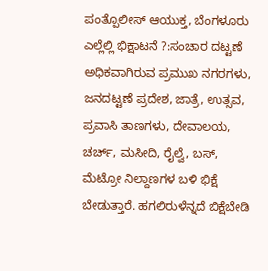ಪಂತ್ಪೊಲೀಸ್ ಆಯುಕ್ತ, ಬೆಂಗಳೂರು
ಎಲ್ಲೆಲ್ಲಿ ಭಿಕ್ಷಾಟನೆ ?:ಸಂಚಾರ ದಟ್ಟಣೆ ಅಧಿಕವಾಗಿರುವ ಪ್ರಮುಖ ನಗರಗಳು, ಜನದಟ್ಟಣೆ ಪ್ರದೇಶ, ಜಾತ್ರೆ, ಉತ್ಸವ, ಪ್ರವಾಸಿ ತಾಣಗಳು, ದೇವಾಲಯ, ಚರ್ಚ್, ಮಸೀದಿ, ರೈಲ್ವೆ, ಬಸ್, ಮೆಟ್ರೋ ನಿಲ್ದಾಣಗಳ ಬಳಿ ಭಿಕ್ಷೆ ಬೇಡುತ್ತಾರೆ. ಹಗಲಿರುಳೆನ್ನದೆ ಬಿಕ್ಷೆಬೇಡಿ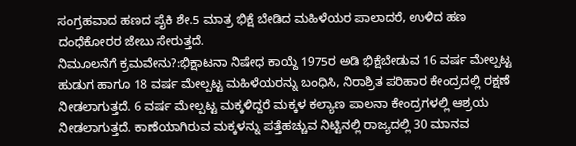ಸಂಗ್ರಹವಾದ ಹಣದ ಪೈಕಿ ಶೇ.5 ಮಾತ್ರ ಭಿಕ್ಷೆ ಬೇಡಿದ ಮಹಿಳೆಯರ ಪಾಲಾದರೆ, ಉಳಿದ ಹಣ ದಂಧೆಕೋರರ ಜೇಬು ಸೇರುತ್ತದೆ.
ನಿಮೂಲನೆಗೆ ಕ್ರಮವೇನು?:ಭಿಕ್ಷಾಟನಾ ನಿಷೇಧ ಕಾಯ್ದೆ 1975ರ ಅಡಿ ಭಿಕ್ಷೆಬೇಡುವ 16 ವರ್ಷ ಮೇಲ್ಪಟ್ಟ ಹುಡುಗ ಹಾಗೂ 18 ವರ್ಷ ಮೇಲ್ಪಟ್ಟ ಮಹಿಳೆಯರನ್ನು ಬಂಧಿಸಿ, ನಿರಾಶ್ರಿತ ಪರಿಹಾರ ಕೇಂದ್ರದಲ್ಲಿ ರಕ್ಷಣೆ ನೀಡಲಾಗುತ್ತದೆ. 6 ವರ್ಷ ಮೇಲ್ಪಟ್ಟ ಮಕ್ಕಳಿದ್ದರೆ ಮಕ್ಕಳ ಕಲ್ಯಾಣ ಪಾಲನಾ ಕೇಂದ್ರಗಳಲ್ಲಿ ಆಶ್ರಯ ನೀಡಲಾಗುತ್ತದೆ. ಕಾಣೆಯಾಗಿರುವ ಮಕ್ಕಳನ್ನು ಪತ್ತೆಹಚ್ಚುವ ನಿಟ್ಟಿನಲ್ಲಿ ರಾಜ್ಯದಲ್ಲಿ 30 ಮಾನವ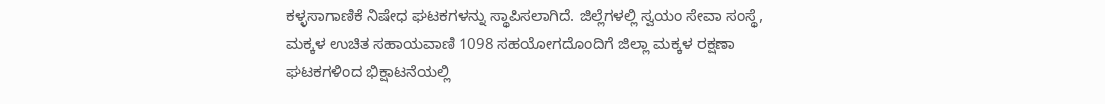ಕಳ್ಳಸಾಗಾಣಿಕೆ ನಿಷೇಧ ಘಟಕಗಳನ್ನು ಸ್ಥಾಪಿಸಲಾಗಿದೆ. ಜಿಲ್ಲೆಗಳಲ್ಲಿ ಸ್ವಯಂ ಸೇವಾ ಸಂಸ್ಥೆ, ಮಕ್ಕಳ ಉಚಿತ ಸಹಾಯವಾಣಿ 1098 ಸಹಯೋಗದೊಂದಿಗೆ ಜಿಲ್ಲಾ ಮಕ್ಕಳ ರಕ್ಷಣಾ ಘಟಕಗಳಿಂದ ಭಿಕ್ಷಾಟನೆಯಲ್ಲಿ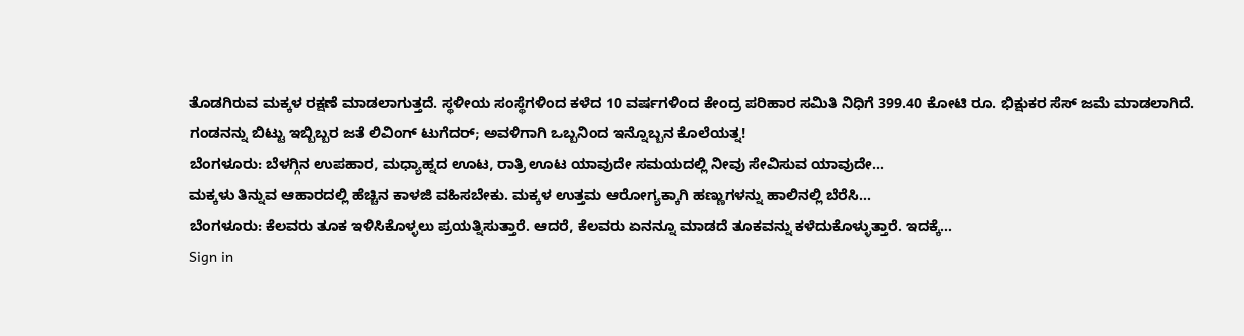ತೊಡಗಿರುವ ಮಕ್ಕಳ ರಕ್ಷಣೆ ಮಾಡಲಾಗುತ್ತದೆ. ಸ್ಥಳೀಯ ಸಂಸ್ಥೆಗಳಿಂದ ಕಳೆದ 10 ವರ್ಷಗಳಿಂದ ಕೇಂದ್ರ ಪರಿಹಾರ ಸಮಿತಿ ನಿಧಿಗೆ 399.40 ಕೋಟಿ ರೂ. ಭಿಕ್ಷುಕರ ಸೆಸ್ ಜಮೆ ಮಾಡಲಾಗಿದೆ.
ಗಂಡನನ್ನು ಬಿಟ್ಟು ಇಬ್ಬಿಬ್ಬರ ಜತೆ ಲಿವಿಂಗ್ ಟುಗೆದರ್; ಅವಳಿಗಾಗಿ ಒಬ್ಬನಿಂದ ಇನ್ನೊಬ್ಬನ ಕೊಲೆಯತ್ನ!
ಬೆಂಗಳೂರು: ಬೆಳಗ್ಗಿನ ಉಪಹಾರ, ಮಧ್ಯಾಹ್ನದ ಊಟ, ರಾತ್ರಿ ಊಟ ಯಾವುದೇ ಸಮಯದಲ್ಲಿ ನೀವು ಸೇವಿಸುವ ಯಾವುದೇ…
ಮಕ್ಕಳು ತಿನ್ನುವ ಆಹಾರದಲ್ಲಿ ಹೆಚ್ಚಿನ ಕಾಳಜಿ ವಹಿಸಬೇಕು. ಮಕ್ಕಳ ಉತ್ತಮ ಆರೋಗ್ಯಕ್ಕಾಗಿ ಹಣ್ಣುಗಳನ್ನು ಹಾಲಿನಲ್ಲಿ ಬೆರೆಸಿ…
ಬೆಂಗಳೂರು: ಕೆಲವರು ತೂಕ ಇಳಿಸಿಕೊಳ್ಳಲು ಪ್ರಯತ್ನಿಸುತ್ತಾರೆ. ಆದರೆ, ಕೆಲವರು ಏನನ್ನೂ ಮಾಡದೆ ತೂಕವನ್ನು ಕಳೆದುಕೊಳ್ಳುತ್ತಾರೆ. ಇದಕ್ಕೆ…
Sign in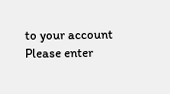to your account
Please enter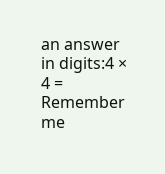an answer in digits:4 × 4 =
Remember me